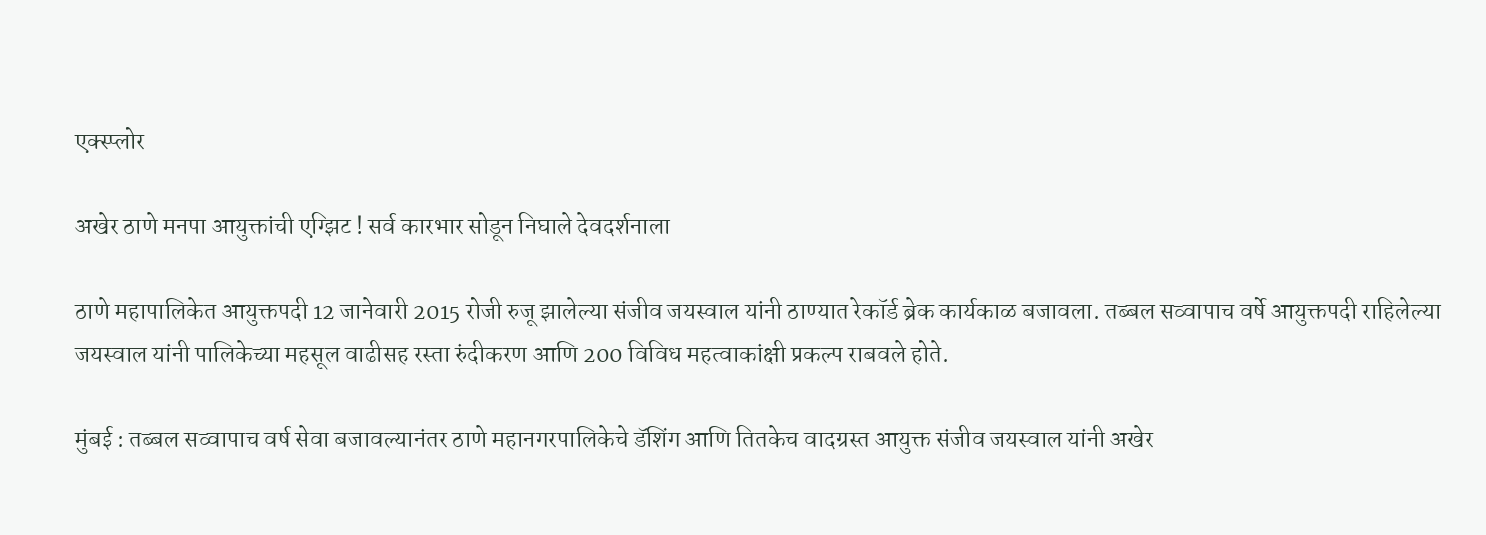एक्स्प्लोर

अखेर ठाणे मनपा आयुक्तांची एग्झिट ! सर्व कारभार सोडून निघाले देवदर्शनाला

ठाणे महापालिकेत आयुक्तपदी 12 जानेवारी 2015 रोजी रुजू झालेल्या संजीव जयस्वाल यांनी ठाण्यात रेकॉर्ड ब्रेक कार्यकाळ बजावला. तब्बल सव्वापाच वर्षे आयुक्तपदी राहिलेल्या जयस्वाल यांनी पालिकेच्या महसूल वाढीसह रस्ता रुंदीकरण आणि 200 विविध महत्वाकांक्षी प्रकल्प राबवले होते.

मुंबई : तब्बल सव्वापाच वर्ष सेवा बजावल्यानंतर ठाणे महानगरपालिकेचे डॅशिंग आणि तितकेच वादग्रस्त आयुक्त संजीव जयस्वाल यांनी अखेर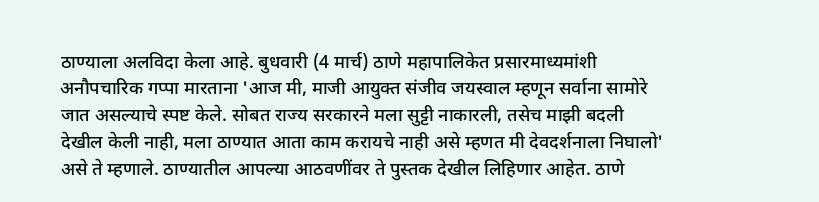ठाण्याला अलविदा केला आहे. बुधवारी (4 मार्च) ठाणे महापालिकेत प्रसारमाध्यमांशी अनौपचारिक गप्पा मारताना 'आज मी, माजी आयुक्त संजीव जयस्वाल म्हणून सर्वाना सामोरे जात असल्याचे स्पष्ट केले. सोबत राज्य सरकारने मला सुट्टी नाकारली, तसेच माझी बदली देखील केली नाही, मला ठाण्यात आता काम करायचे नाही असे म्हणत मी देवदर्शनाला निघालो' असे ते म्हणाले. ठाण्यातील आपल्या आठवणींवर ते पुस्तक देखील लिहिणार आहेत. ठाणे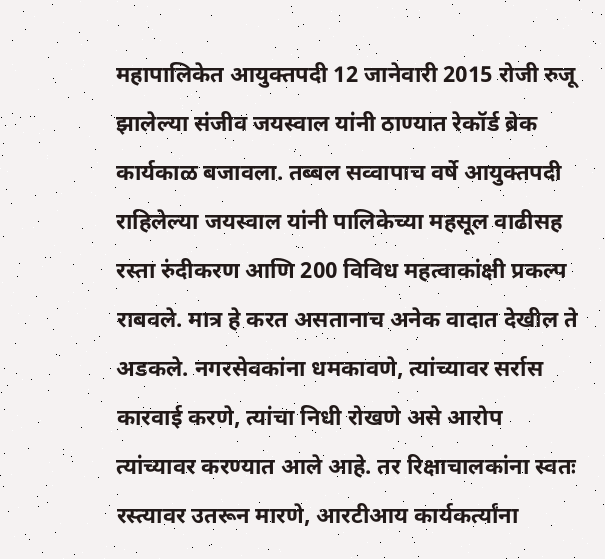महापालिकेत आयुक्तपदी 12 जानेवारी 2015 रोजी रुजू झालेल्या संजीव जयस्वाल यांनी ठाण्यात रेकॉर्ड ब्रेक कार्यकाळ बजावला. तब्बल सव्वापाच वर्षे आयुक्तपदी राहिलेल्या जयस्वाल यांनी पालिकेच्या महसूल वाढीसह रस्ता रुंदीकरण आणि 200 विविध महत्वाकांक्षी प्रकल्प राबवले. मात्र हे करत असतानाच अनेक वादात देखील ते अडकले. नगरसेवकांना धमकावणे, त्यांच्यावर सर्रास कारवाई करणे, त्यांचा निधी रोखणे असे आरोप त्यांच्यावर करण्यात आले आहे. तर रिक्षाचालकांना स्वतः रस्त्यावर उतरून मारणे, आरटीआय कार्यकर्त्यांना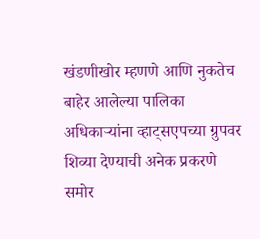खंडणीखोर म्हणणे आणि नुकतेच बाहेर आलेल्या पालिका अधिकाऱ्यांना व्हाट्सएपच्या ग्रुपवर शिव्या देण्याची अनेक प्रकरणे समोर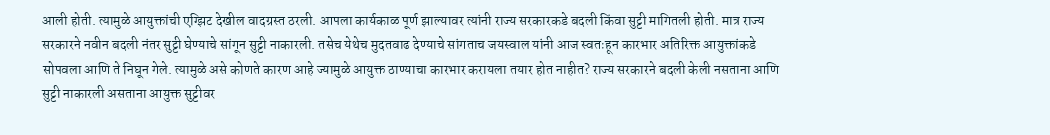आली होती. त्यामुळे आयुक्तांची एग्झिट देखील वादग्रस्त ठरली. आपला कार्यकाळ पूर्ण झाल्यावर त्यांनी राज्य सरकारकडे बदली किंवा सुट्टी मागितली होती. मात्र राज्य सरकारने नवीन बदली नंतर सुट्टी घेण्याचे सांगून सुट्टी नाकारली. तसेच येथेच मुदतवाढ देण्याचे सांगताच जयस्वाल यांनी आज स्वतःहून कारभार अतिरिक्त आयुक्तांकडे सोपवला आणि ते निघून गेले. त्यामुळे असे कोणते कारण आहे ज्यामुळे आयुक्त ठाण्याचा कारभार करायला तयार होत नाहीत? राज्य सरकारने बदली केली नसताना आणि सुट्टी नाकारली असताना आयुक्त सुट्टीवर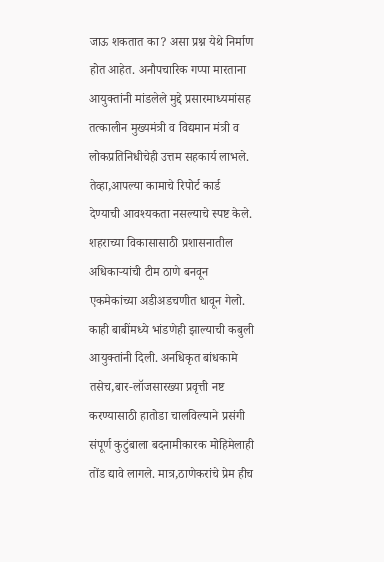जाऊ शकतात का? असा प्रश्न येथे निर्माण होत आहेत. अनौपचारिक गप्पा मारताना आयुक्तांनी मांडलेले मुद्दे प्रसारमाध्यमांसह तत्कालीन मुख्यमंत्री व विद्यमान मंत्री व लोकप्रतिनिधीचेही उत्तम सहकार्य लाभले. तेव्हा,आपल्या कामाचे रिपोर्ट कार्ड देण्याची आवश्यकता नसल्याचे स्पष्ट केले. शहराच्या विकासासाठी प्रशासनातील अधिकाऱ्यांची टीम ठाणे बनवून एकमेकांच्या अडीअडचणीत धावून गेलो. काही बाबींमध्ये भांडणेही झाल्याची कबुली आयुक्तांनी दिली. अनधिकृत बांधकामे तसेच,बार-लॉजसारख्या प्रवृत्ती नष्ट करण्यासाठी हातोडा चालविल्याने प्रसंगी संपूर्ण कुटुंबाला बदनामीकारक मोहिमेलाही तोंड द्यावे लागले. मात्र,ठाणेकरांचे प्रेम हीच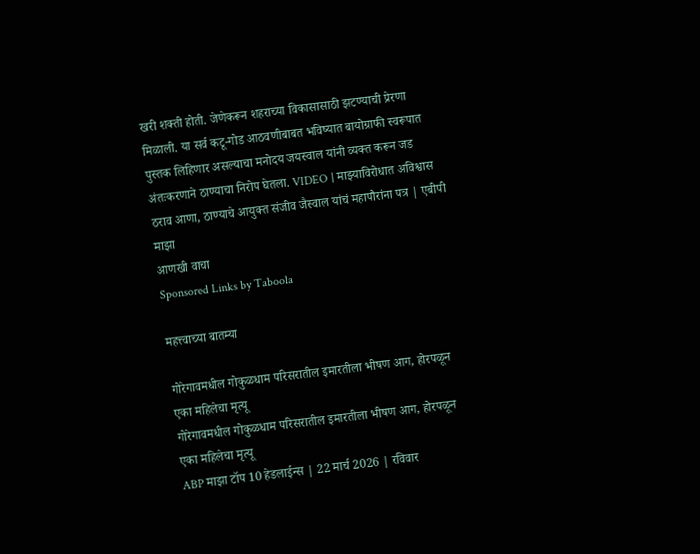खरी शक्ती होती. जेणेकरून शहराच्या विकासासाठी झटण्याची प्रेरणा मिळाली. या सर्व कटू-गोड आठवणीबाबत भविष्यात बायोग्राफी स्वरूपात पुस्तक लिहिणार असल्याचा मनोदय जयस्वाल यांनी व्यक्त करून जड अंतःकरणाने ठाण्याचा निरोप घेतला. VIDEO | माझ्याविरोधात अविश्वास ठराव आणा, ठाण्याचे आयुक्त संजीव जैस्वाल यांचं महापौरांना पत्र | एबीपी माझा
आणखी वाचा
Sponsored Links by Taboola

महत्त्वाच्या बातम्या

गोरेगावमधील गोकुळधाम परिसरातील इमारतीला भीषण आग, होरपळून एका महिलेचा मृत्यू
गोरेगावमधील गोकुळधाम परिसरातील इमारतीला भीषण आग, होरपळून एका महिलेचा मृत्यू
ABP माझा टॉप 10 हेडलाईन्स | 22 मार्च 2026 | रविवार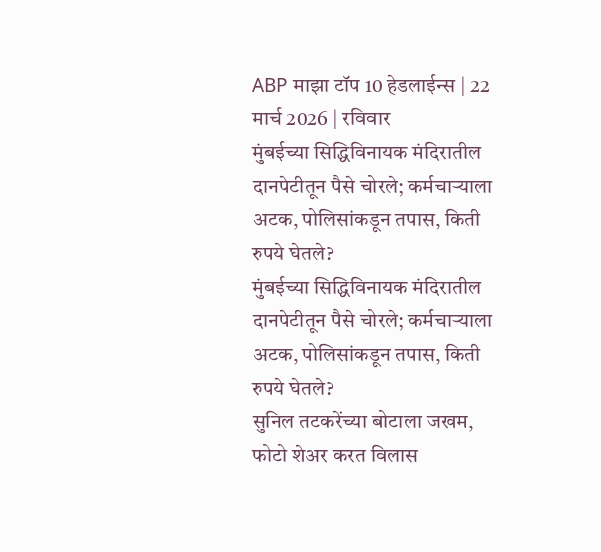ABP माझा टॉप 10 हेडलाईन्स | 22 मार्च 2026 | रविवार
मुंबईच्या सिद्धिविनायक मंदिरातील दानपेटीतून पैसे चोरले; कर्मचाऱ्याला अटक, पोलिसांकडून तपास, किती रुपये घेतले?
मुंबईच्या सिद्धिविनायक मंदिरातील दानपेटीतून पैसे चोरले; कर्मचाऱ्याला अटक, पोलिसांकडून तपास, किती रुपये घेतले?
सुनिल तटकरेंच्या बोटाला जखम, फोटो शेअर करत विलास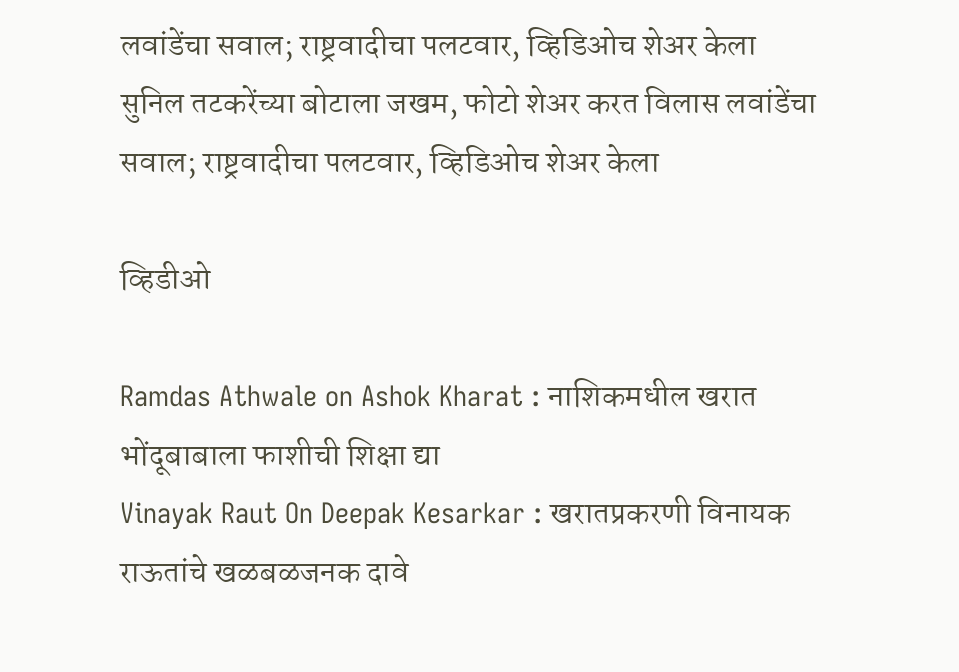लवांडेंचा सवाल; राष्ट्रवादीचा पलटवार, व्हिडिओच शेअर केला
सुनिल तटकरेंच्या बोटाला जखम, फोटो शेअर करत विलास लवांडेंचा सवाल; राष्ट्रवादीचा पलटवार, व्हिडिओच शेअर केला

व्हिडीओ

Ramdas Athwale on Ashok Kharat : नाशिकमधील खरात भोंदूबाबाला फाशीची शिक्षा द्या
Vinayak Raut On Deepak Kesarkar : खरातप्रकरणी विनायक राऊतांचे खळबळजनक दावे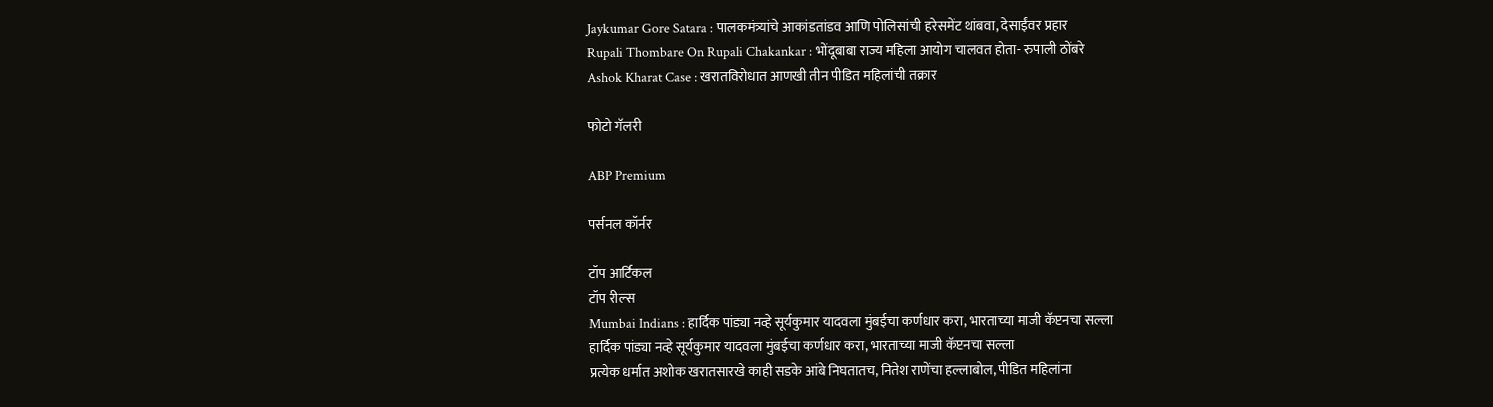Jaykumar Gore Satara : पालकमंत्र्यांचे आकांडतांडव आणि पोलिसांची हरेसमेंट थांबवा, देसाईंवर प्रहार
Rupali Thombare On Rupali Chakankar : भोंदूबाबा राज्य महिला आयोग चालवत होता- रुपाली ठोंबरे
Ashok Kharat Case : खरातविरोधात आणखी तीन पीडित महिलांची तक्रार

फोटो गॅलरी

ABP Premium

पर्सनल कॉर्नर

टॉप आर्टिकल
टॉप रील्स
Mumbai Indians : हार्दिक पांड्या नव्हे सूर्यकुमार यादवला मुंबईचा कर्णधार करा, भारताच्या माजी कॅप्टनचा सल्ला
हार्दिक पांड्या नव्हे सूर्यकुमार यादवला मुंबईचा कर्णधार करा, भारताच्या माजी कॅप्टनचा सल्ला
प्रत्येक धर्मात अशोक खरातसारखे काही सडके आंबे निघतातच, नितेश राणेंचा हल्लाबोल, पीडित महिलांना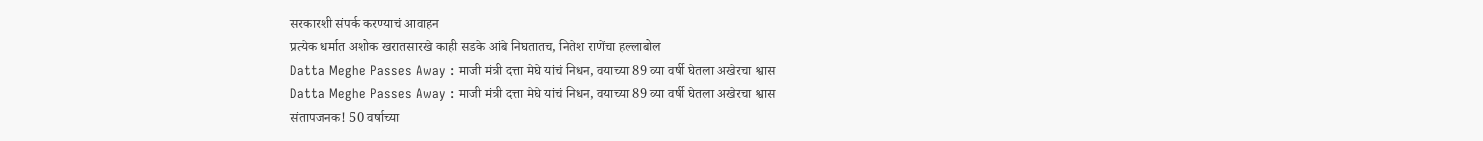सरकारशी संपर्क करण्याचं आवाहन
प्रत्येक धर्मात अशोक खरातसारखे काही सडके आंबे निघतातच, नितेश राणेंचा हल्लाबोल
Datta Meghe Passes Away : माजी मंत्री दत्ता मेघे यांचं निधन, वयाच्या 89 व्या वर्षी घेतला अखेरचा श्वास
Datta Meghe Passes Away : माजी मंत्री दत्ता मेघे यांचं निधन, वयाच्या 89 व्या वर्षी घेतला अखेरचा श्वास
संतापजनक! 50 वर्षाच्या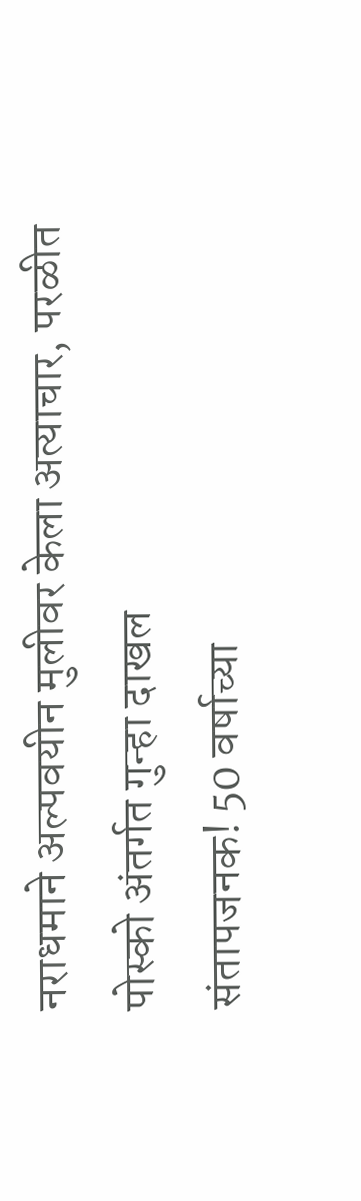नराधमाने अल्पवयीन मुलीवर केला अत्याचार, परळीत पोस्को अंतर्गत गुन्हा दाखल
संतापजनक! 50 वर्षाच्या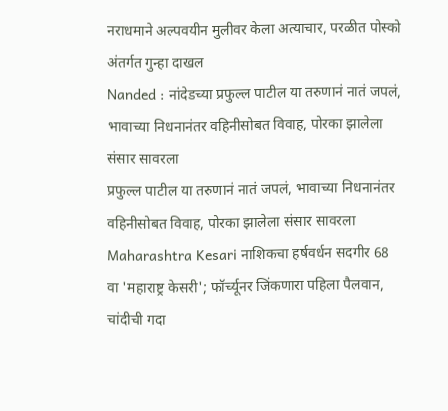नराधमाने अल्पवयीन मुलीवर केला अत्याचार, परळीत पोस्को अंतर्गत गुन्हा दाखल
Nanded : नांदेडच्या प्रफुल्ल पाटील या तरुणानं नातं जपलं, भावाच्या निधनानंतर वहिनीसोबत विवाह, पोरका झालेला संसार सावरला
प्रफुल्ल पाटील या तरुणानं नातं जपलं, भावाच्या निधनानंतर वहिनीसोबत विवाह, पोरका झालेला संसार सावरला
Maharashtra Kesari नाशिकचा हर्षवर्धन सदगीर 68 वा 'महाराष्ट्र केसरी'; फॉर्च्यूनर जिंकणारा पहिला पैलवान, चांदीची गदा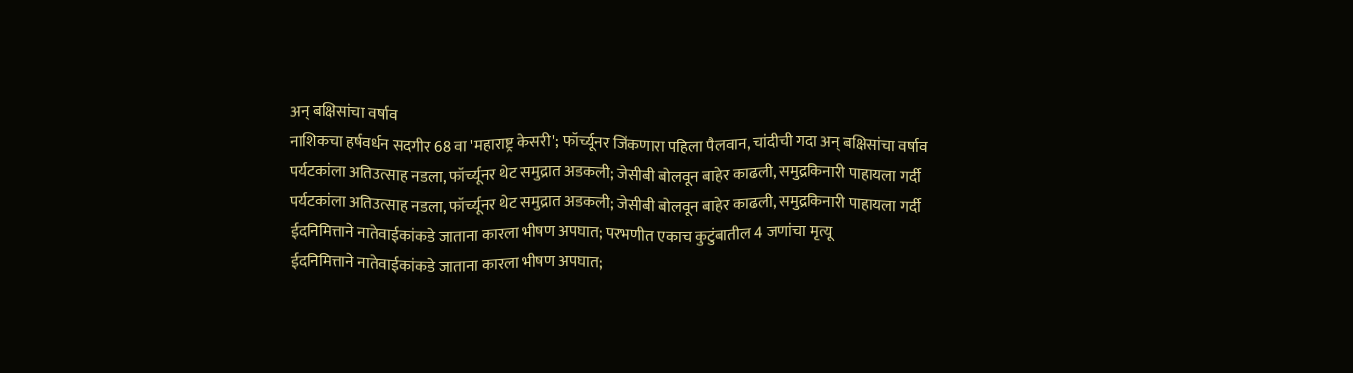अन् बक्षिसांचा वर्षाव
नाशिकचा हर्षवर्धन सदगीर 68 वा 'महाराष्ट्र केसरी'; फॉर्च्यूनर जिंकणारा पहिला पैलवान, चांदीची गदा अन् बक्षिसांचा वर्षाव
पर्यटकांला अतिउत्साह नडला, फॉर्च्यूनर थेट समुद्रात अडकली; जेसीबी बोलवून बाहेर काढली, समुद्रकिनारी पाहायला गर्दी
पर्यटकांला अतिउत्साह नडला, फॉर्च्यूनर थेट समुद्रात अडकली; जेसीबी बोलवून बाहेर काढली, समुद्रकिनारी पाहायला गर्दी
ईदनिमित्ताने नातेवाईकांकडे जाताना कारला भीषण अपघात; परभणीत एकाच कुटुंबातील 4 जणांचा मृत्यू
ईदनिमित्ताने नातेवाईकांकडे जाताना कारला भीषण अपघात;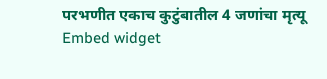परभणीत एकाच कुटुंबातील 4 जणांचा मृत्यू
Embed widget